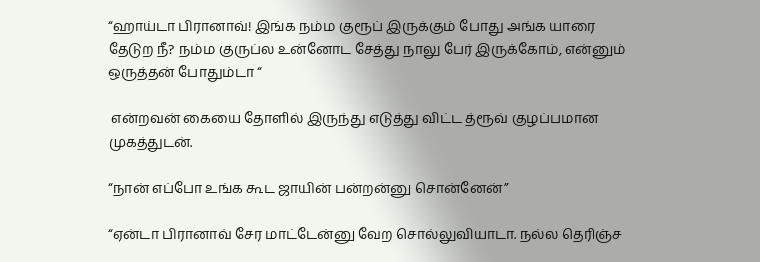“ஹாய்டா பிரானாவ்! இங்க நம்ம குரூப் இருக்கும் போது அங்க யாரை தேடுற நீ? நம்ம குருப்ல உன்னோட சேத்து நாலு பேர் இருக்கோம், என்னும் ஒருத்தன் போதும்டா “

 என்றவன் கையை தோளில் இருந்து எடுத்து விட்ட த்ரூவ் குழப்பமான முகத்துடன்.

“நான் எப்போ உங்க கூட ஜாயின் பன்றன்னு சொன்னேன்”

“ஏன்டா பிரானாவ் சேர மாட்டேன்னு வேற சொல்லுவியாடா. நல்ல தெரிஞ்ச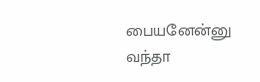பையனேன்னு வந்தா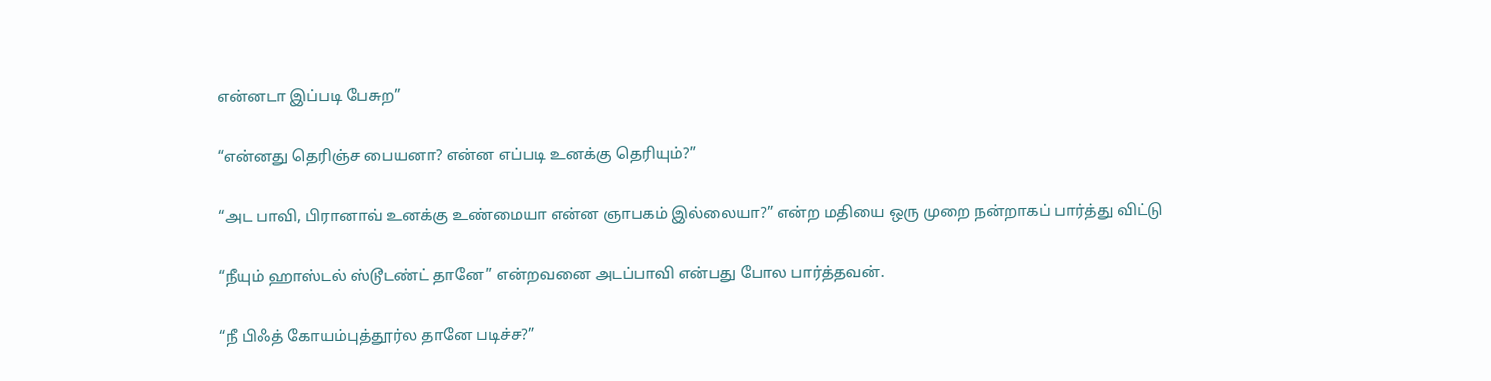என்னடா இப்படி பேசுற”

“என்னது தெரிஞ்ச பையனா? என்ன எப்படி உனக்கு தெரியும்?”

“அட பாவி, பிரானாவ் உனக்கு உண்மையா என்ன ஞாபகம் இல்லையா?” என்ற மதியை ஒரு முறை நன்றாகப் பார்த்து விட்டு

“நீயும் ஹாஸ்டல் ஸ்டூடண்ட் தானே” என்றவனை அடப்பாவி என்பது போல பார்த்தவன்.

“நீ பிஃத் கோயம்புத்தூர்ல தானே படிச்ச?”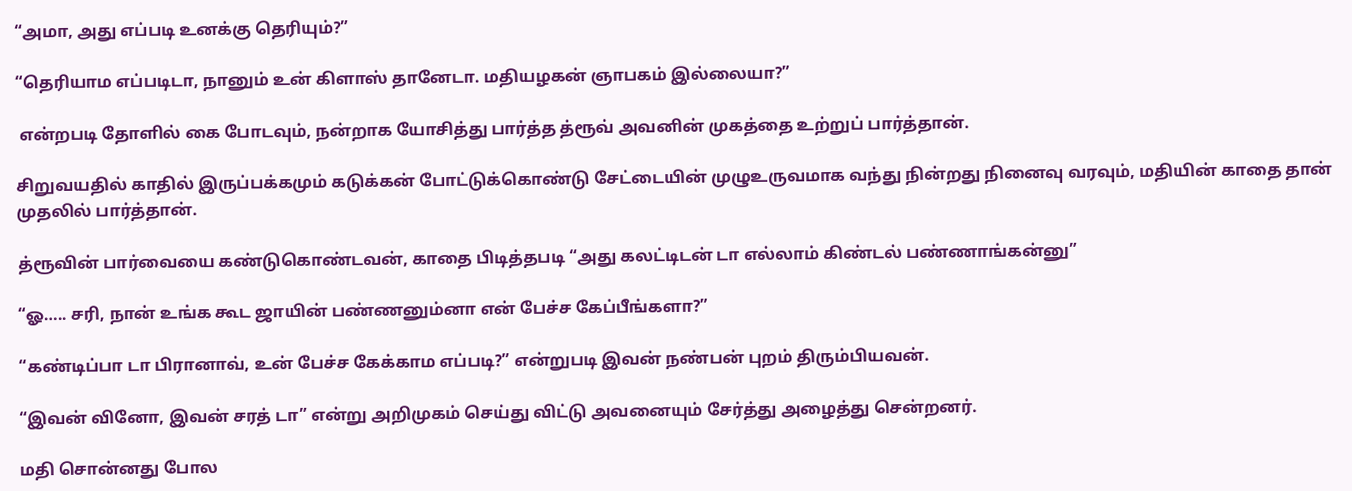“அமா, அது எப்படி உனக்கு தெரியும்?”

“தெரியாம எப்படிடா, நானும் உன் கிளாஸ் தானேடா. மதியழகன் ஞாபகம் இல்லையா?”

 என்றபடி தோளில் கை போடவும், நன்றாக யோசித்து பார்த்த த்ரூவ் அவனின் முகத்தை உற்றுப் பார்த்தான்.

சிறுவயதில் காதில் இருப்பக்கமும் கடுக்கன் போட்டுக்கொண்டு சேட்டையின் முழுஉருவமாக வந்து நின்றது நினைவு வரவும், மதியின் காதை தான் முதலில் பார்த்தான்.

த்ரூவின் பார்வையை கண்டுகொண்டவன், காதை பிடித்தபடி “அது கலட்டிடன் டா எல்லாம் கிண்டல் பண்ணாங்கன்னு”

“ஓ….. சரி, நான் உங்க கூட ஜாயின் பண்ணனும்னா என் பேச்ச கேப்பீங்களா?”

“கண்டிப்பா டா பிரானாவ், உன் பேச்ச கேக்காம எப்படி?” என்றுபடி இவன் நண்பன் புறம் திரும்பியவன்.

“இவன் வினோ, இவன் சரத் டா” என்று அறிமுகம் செய்து விட்டு அவனையும் சேர்த்து அழைத்து சென்றனர்.

மதி சொன்னது போல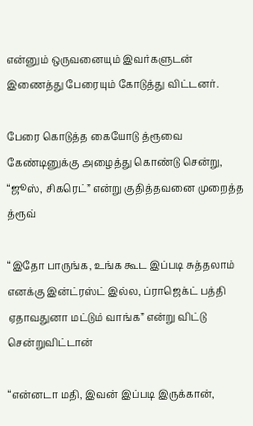என்னும் ஒருவனையும் இவர்களுடன் இணைத்து பேரையும் கோடுத்து விட்டனர்.

பேரை கொடுத்த கையோடு த்ரூவை கேண்டினுக்கு அழைத்து கொண்டு சென்று, “ஜூஸ், சிகரெட்” என்று குதித்தவனை முறைத்த த்ரூவ்

“இதோ பாருங்க, உங்க கூட இப்படி சுத்தலாம் எனக்கு இன்ட்ரஸ்ட் இல்ல, ப்ராஜெக்ட் பத்தி ஏதாவதுனா மட்டும் வாங்க” என்று விட்டு சென்றுவிட்டான்

“என்னடா மதி, இவன் இப்படி இருக்கான்,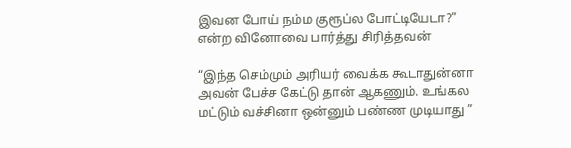இவன போய் நம்ம குரூப்ல போட்டியேடா?” என்ற வினோவை பார்த்து சிரித்தவன்

“இந்த செம்மும் அரியர் வைக்க கூடாதுன்னா அவன் பேச்ச கேட்டு தான் ஆகணும். உங்கல மட்டும் வச்சினா ஒன்னும் பண்ண முடியாது ”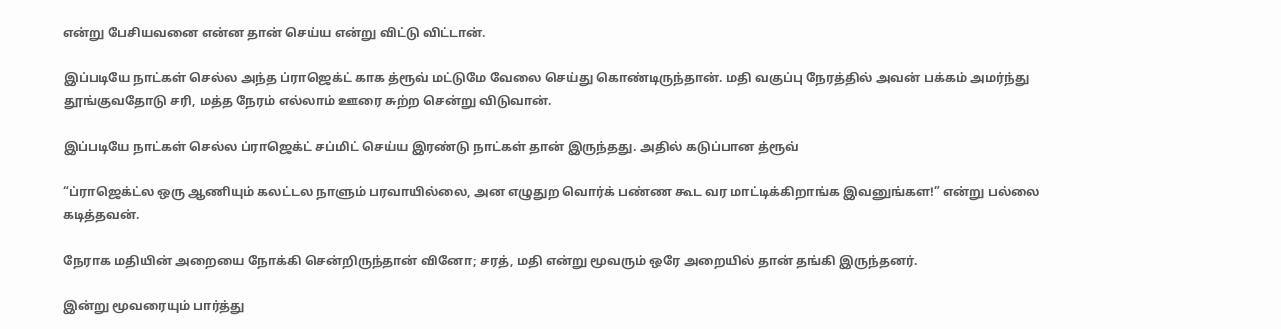என்று பேசியவனை என்ன தான் செய்ய என்று விட்டு விட்டான்.

இப்படியே நாட்கள் செல்ல அந்த ப்ராஜெக்ட் காக த்ரூவ் மட்டுமே வேலை செய்து கொண்டிருந்தான். மதி வகுப்பு நேரத்தில் அவன் பக்கம் அமர்ந்து தூங்குவதோடு சரி, மத்த நேரம் எல்லாம் ஊரை சுற்ற சென்று விடுவான்.

இப்படியே நாட்கள் செல்ல ப்ராஜெக்ட் சப்மிட் செய்ய இரண்டு நாட்கள் தான் இருந்தது. அதில் கடுப்பான த்ரூவ்

“ப்ராஜெக்ட்ல ஒரு ஆணியும் கலட்டல நாளும் பரவாயில்லை, அன எழுதுற வொர்க் பண்ண கூட வர மாட்டிக்கிறாங்க இவனுங்கள!” என்று பல்லை கடித்தவன்.

நேராக மதியின் அறையை நோக்கி சென்றிருந்தான் வினோ; சரத், மதி என்று மூவரும் ஒரே அறையில் தான் தங்கி இருந்தனர்.

இன்று மூவரையும் பார்த்து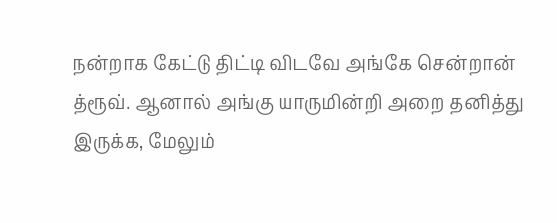நன்றாக கேட்டு திட்டி விடவே அங்கே சென்றான் த்ரூவ். ஆனால் அங்கு யாருமின்றி அறை தனித்து இருக்க, மேலும்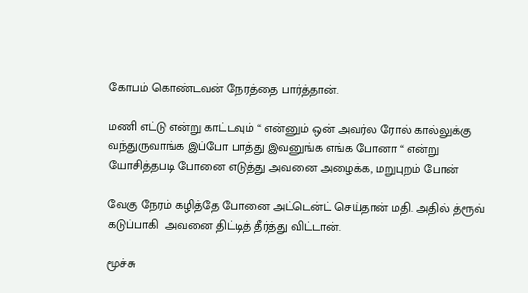கோபம் கொண்டவன் நேரத்தை பார்த்தான்.

மணி எட்டு என்று காட்டவும் “ என்னும் ஒன் அவர்ல ரோல் கால்லுக்கு வந்துருவாங்க இப்போ பாத்து இவனுங்க எங்க போனா “ என்று யோசித்தபடி போனை எடுத்து அவனை அழைக்க, மறுபுறம் போன்

வேகு நேரம் கழித்தே போனை அட்டென்ட் செய்தான் மதி. அதில் த்ரூவ் கடுப்பாகி  அவனை திட்டித் தீர்த்து விட்டான்.

மூச்சு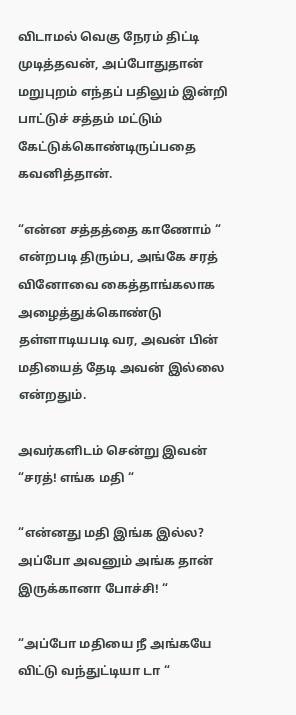விடாமல் வெகு நேரம் திட்டி முடித்தவன், அப்போதுதான் மறுபுறம் எந்தப் பதிலும் இன்றி பாட்டுச் சத்தம் மட்டும் கேட்டுக்கொண்டிருப்பதை கவனித்தான்.

“என்ன சத்தத்தை காணோம் “ என்றபடி திரும்ப, அங்கே சரத் வினோவை கைத்தாங்கலாக அழைத்துக்கொண்டு தள்ளாடியபடி வர, அவன் பின் மதியைத் தேடி அவன் இல்லை என்றதும்.

அவர்களிடம் சென்று இவன் “சரத்! எங்க மதி “

“என்னது மதி இங்க இல்ல? அப்போ அவனும் அங்க தான் இருக்கானா போச்சி! “

“அப்போ மதியை நீ அங்கயே விட்டு வந்துட்டியா டா “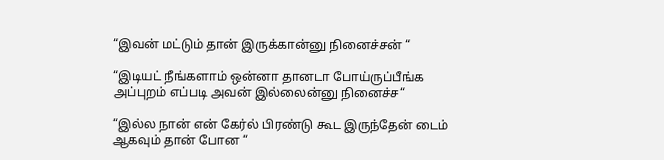“இவன் மட்டும் தான் இருக்கான்னு நினைச்சன் “

“இடியட் நீங்களாம் ஒன்னா தானடா போய்ருப்பீங்க அப்புறம் எப்படி அவன் இல்லைன்னு நினைச்ச“

“இல்ல நான் என் கேர்ல் பிரண்டு கூட இருந்தேன் டைம் ஆகவும் தான் போன “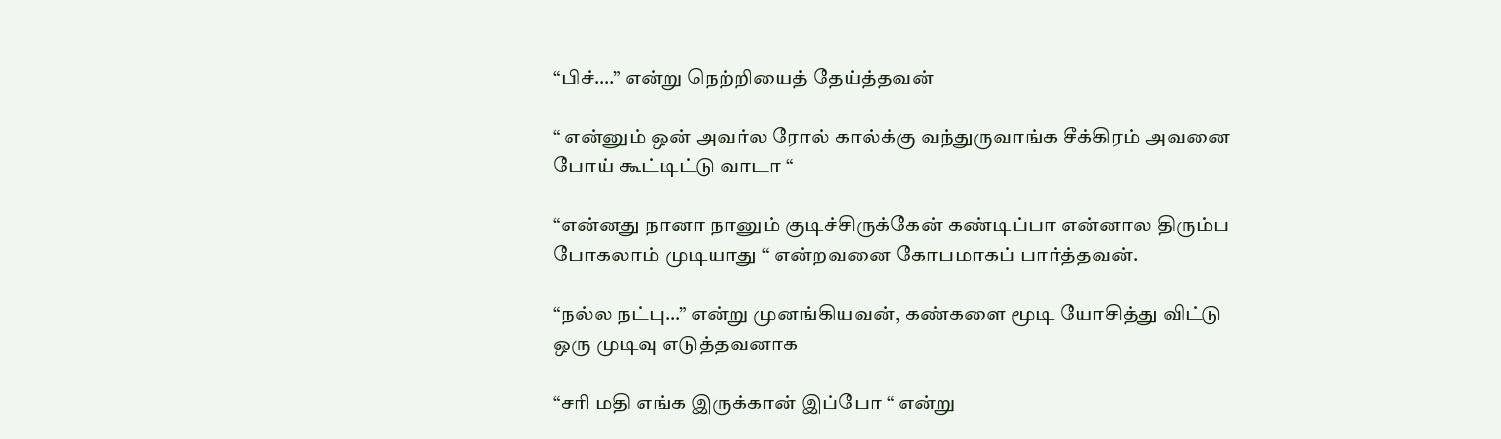“பிச்….” என்று நெற்றியைத் தேய்த்தவன்

“ என்னும் ஒன் அவர்ல ரோல் கால்க்கு வந்துருவாங்க சீக்கிரம் அவனை போய் கூட்டிட்டு வாடா “

“என்னது நானா நானும் குடிச்சிருக்கேன் கண்டிப்பா என்னால திரும்ப போகலாம் முடியாது “ என்றவனை கோபமாகப் பார்த்தவன்.

“நல்ல நட்பு…” என்று முனங்கியவன், கண்களை மூடி யோசித்து விட்டு ஒரு முடிவு எடுத்தவனாக

“சரி மதி எங்க இருக்கான் இப்போ “ என்று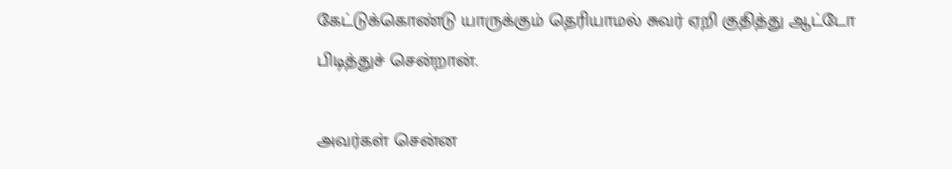கேட்டுக்கொண்டு யாருக்கும் தெரியாமல் சுவர் ஏறி குதித்து ஆட்டோ பிடித்துச் சென்றான்.

அவர்கள் சென்ன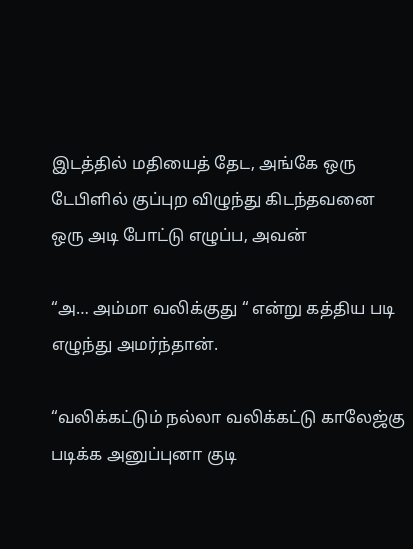இடத்தில் மதியைத் தேட, அங்கே ஒரு டேபிளில் குப்புற விழுந்து கிடந்தவனை ஒரு அடி போட்டு எழுப்ப, அவன்

“அ… அம்மா வலிக்குது “ என்று கத்திய படி எழுந்து அமர்ந்தான்.

“வலிக்கட்டும் நல்லா வலிக்கட்டு காலேஜ்கு படிக்க அனுப்புனா குடி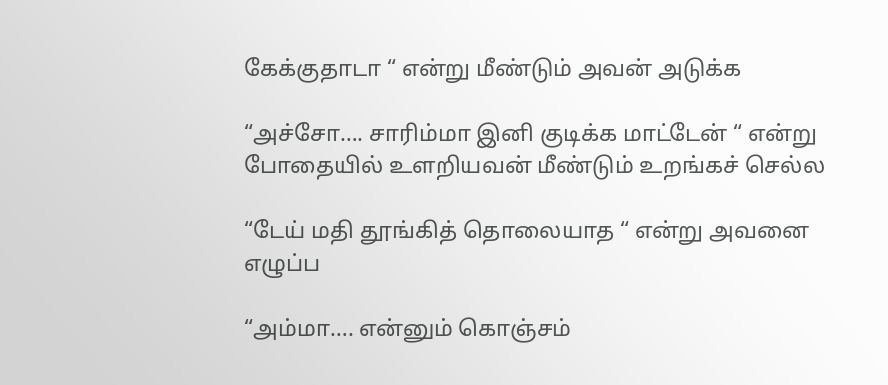கேக்குதாடா “ என்று மீண்டும் அவன் அடுக்க

“அச்சோ…. சாரிம்மா இனி குடிக்க மாட்டேன் “ என்று போதையில் உளறியவன் மீண்டும் உறங்கச் செல்ல

“டேய் மதி தூங்கித் தொலையாத “ என்று அவனை எழுப்ப

“அம்மா…. என்னும் கொஞ்சம்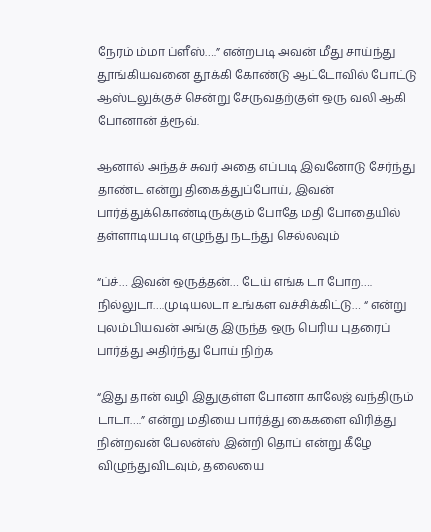நேரம் ம்மா ப்ளீஸ்….” என்றபடி அவன் மீது சாய்ந்து தூங்கியவனை தூக்கி கோண்டு ஆட்டோவில் போட்டு ஆஸ்டலுக்குச் சென்று சேருவதற்குள் ஒரு வலி ஆகி போனான் த்ரூவ்.

ஆனால் அந்தச் சுவர் அதை எப்படி இவனோடு சேர்ந்து தாண்ட என்று திகைத்துப்போய், இவன் பார்த்துக்கொண்டிருக்கும் போதே மதி போதையில் தள்ளாடியபடி எழுந்து நடந்து செல்லவும்

“ப்ச்… இவன் ஒருத்தன்… டேய் எங்க டா போற…. நில்லுடா….முடியலடா உங்கள வச்சிக்கிட்டு… “ என்று புலம்பியவன் அங்கு இருந்த ஒரு பெரிய புதரைப் பார்த்து அதிர்ந்து போய் நிற்க

“இது தான் வழி இதுகுள்ள போனா காலேஜ் வந்திரும் டாடா….” என்று மதியை பார்த்து கைகளை விரித்து நின்றவன் பேலன்ஸ் இன்றி தொப் என்று கீழே விழுந்துவிடவும், தலையை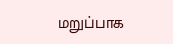மறுப்பாக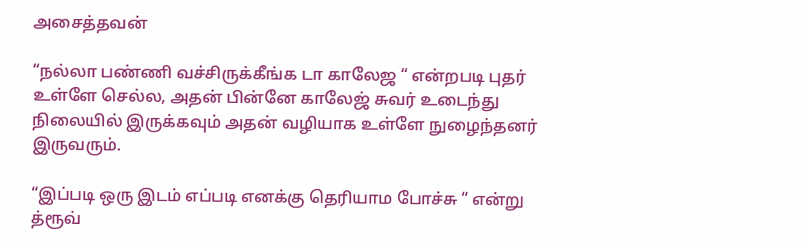அசைத்தவன்

“நல்லா பண்ணி வச்சிருக்கீங்க டா காலேஜ “ என்றபடி புதர் உள்ளே செல்ல, அதன் பின்னே காலேஜ் சுவர் உடைந்து நிலையில் இருக்கவும் அதன் வழியாக உள்ளே நுழைந்தனர் இருவரும்.

“இப்படி ஒரு இடம் எப்படி எனக்கு தெரியாம போச்சு “ என்று த்ரூவ்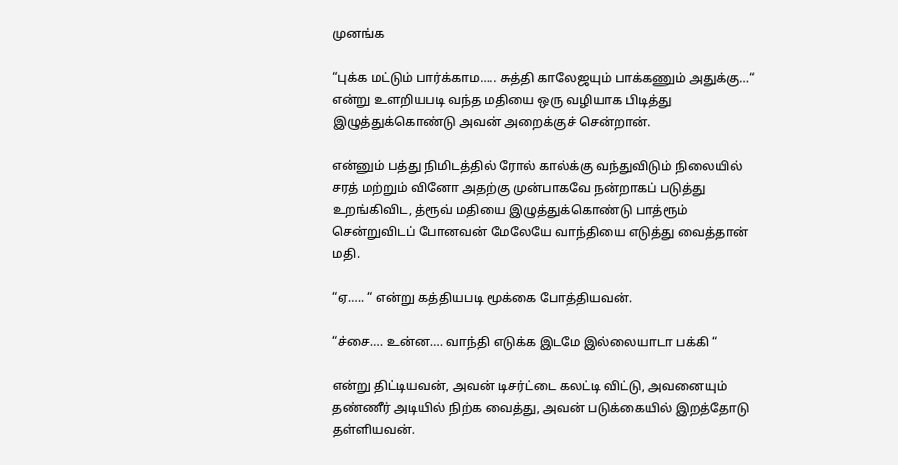முனங்க

“புக்க மட்டும் பார்க்காம….. சுத்தி காலேஜயும் பாக்கணும் அதுக்கு…“ என்று உளறியபடி வந்த மதியை ஒரு வழியாக பிடித்து இழுத்துக்கொண்டு அவன் அறைக்குச் சென்றான்.

என்னும் பத்து நிமிடத்தில் ரோல் கால்க்கு வந்துவிடும் நிலையில் சரத் மற்றும் வினோ அதற்கு முன்பாகவே நன்றாகப் படுத்து உறங்கிவிட, த்ரூவ் மதியை இழுத்துக்கொண்டு பாத்ரூம் சென்றுவிடப் போனவன் மேலேயே வாந்தியை எடுத்து வைத்தான் மதி.

“ஏ….. “ என்று கத்தியபடி மூக்கை போத்தியவன்.

“ச்சை…. உன்ன…. வாந்தி எடுக்க இடமே இல்லையாடா பக்கி “

என்று திட்டியவன், அவன் டிசர்ட்டை கலட்டி விட்டு, அவனையும் தண்ணீர் அடியில் நிற்க வைத்து, அவன் படுக்கையில் இறத்தோடு தள்ளியவன்.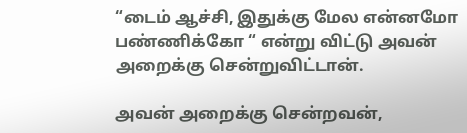“டைம் ஆச்சி, இதுக்கு மேல என்னமோ பண்ணிக்கோ “ என்று விட்டு அவன் அறைக்கு சென்றுவிட்டான்.

அவன் அறைக்கு சென்றவன்,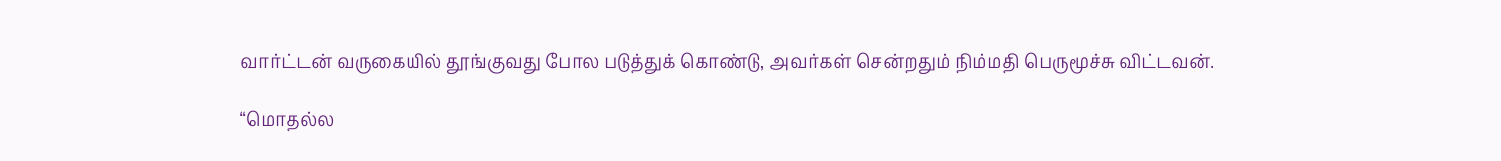வார்ட்டன் வருகையில் தூங்குவது போல படுத்துக் கொண்டு, அவர்கள் சென்றதும் நிம்மதி பெருமூச்சு விட்டவன்.

“மொதல்ல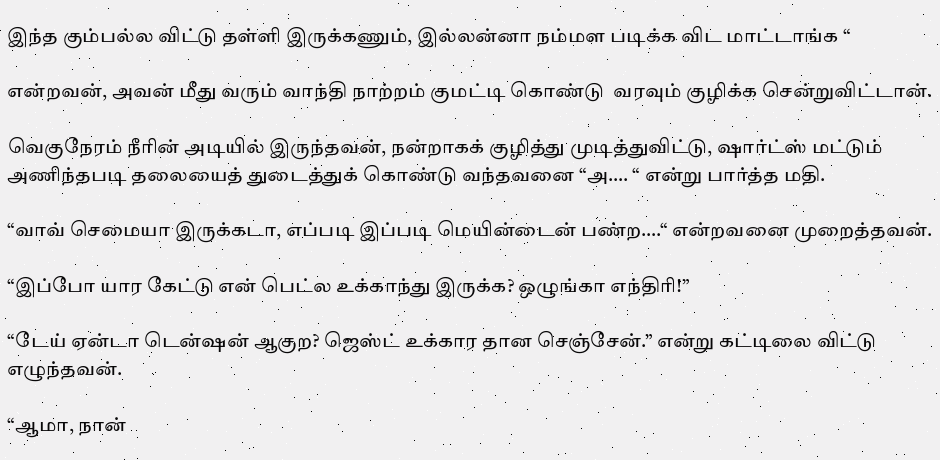இந்த கும்பல்ல விட்டு தள்ளி இருக்கணும், இல்லன்னா நம்மள படிக்க விட மாட்டாங்க “

என்றவன், அவன் மீது வரும் வாந்தி நாற்றம் குமட்டி கொண்டு  வரவும் குழிக்க சென்றுவிட்டான்.

வெகுநேரம் நீரின் அடியில் இருந்தவன், நன்றாகக் குழித்து முடித்துவிட்டு, ஷார்ட்ஸ் மட்டும் அணிந்தபடி தலையைத் துடைத்துக் கொண்டு வந்தவனை “அ…. “ என்று பார்த்த மதி.

“வாவ் செமையா இருக்கடா, எப்படி இப்படி மெயின்டைன் பண்ற….“ என்றவனை முறைத்தவன்.

“இப்போ யார கேட்டு என் பெட்ல உக்காந்து இருக்க? ஒழுங்கா எந்திரி!”

“டேய் ஏன்டா டென்ஷன் ஆகுற? ஜெஸ்ட் உக்கார தான செஞ்சேன்.” என்று கட்டிலை விட்டு எழுந்தவன்.

“ஆமா, நான்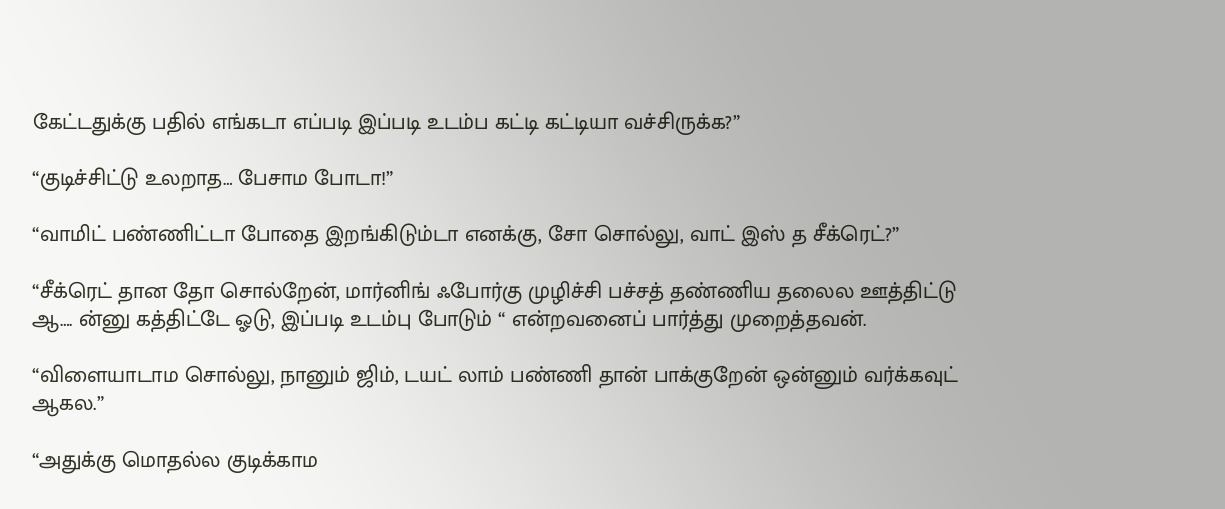கேட்டதுக்கு பதில் எங்கடா எப்படி இப்படி உடம்ப கட்டி கட்டியா வச்சிருக்க?”

“குடிச்சிட்டு உலறாத… பேசாம போடா!”

“வாமிட் பண்ணிட்டா போதை இறங்கிடும்டா எனக்கு, சோ சொல்லு, வாட் இஸ் த சீக்ரெட்?”

“சீக்ரெட் தான தோ சொல்றேன், மார்னிங் ஃபோர்கு முழிச்சி பச்சத் தண்ணிய தலைல ஊத்திட்டு ஆ…. ன்னு கத்திட்டே ஓடு, இப்படி உடம்பு போடும் “ என்றவனைப் பார்த்து முறைத்தவன்.

“விளையாடாம சொல்லு, நானும் ஜிம், டயட் லாம் பண்ணி தான் பாக்குறேன் ஒன்னும் வர்க்கவுட் ஆகல.”

“அதுக்கு மொதல்ல குடிக்காம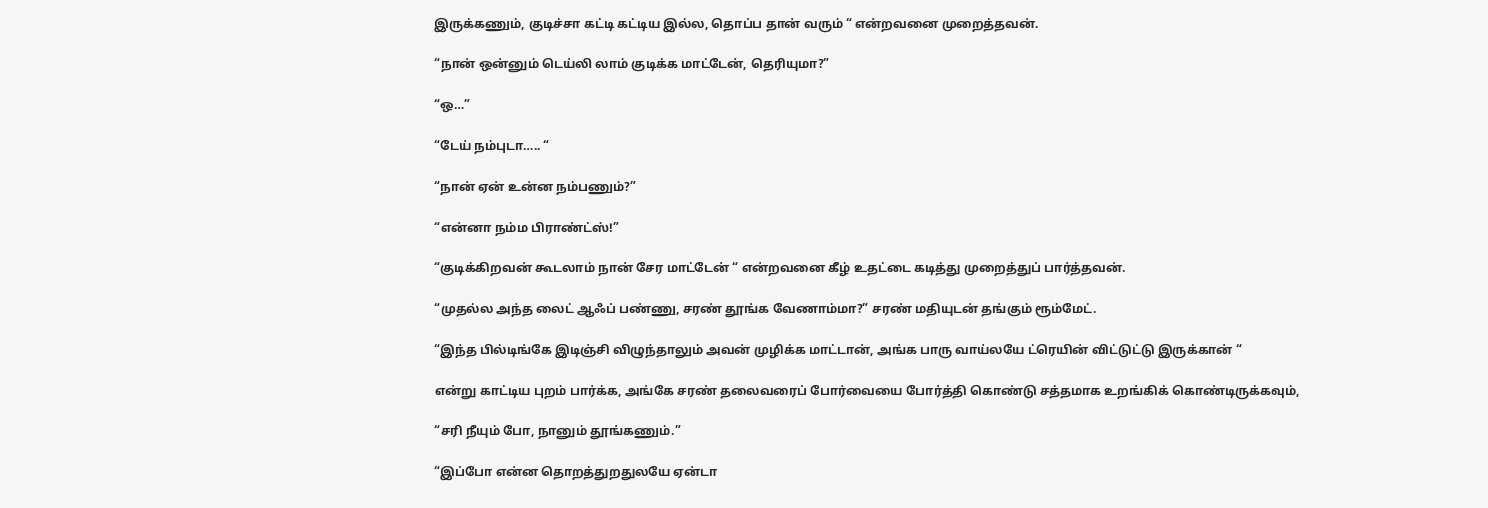இருக்கணும், குடிச்சா கட்டி கட்டிய இல்ல, தொப்ப தான் வரும் “ என்றவனை முறைத்தவன்.

“நான் ஒன்னும் டெய்லி லாம் குடிக்க மாட்டேன், தெரியுமா?”

“ஒ…”

“டேய் நம்புடா….. “

“நான் ஏன் உன்ன நம்பணும்?”

“என்னா நம்ம பிராண்ட்ஸ்!”

“குடிக்கிறவன் கூடலாம் நான் சேர மாட்டேன் “ என்றவனை கீழ் உதட்டை கடித்து முறைத்துப் பார்த்தவன்.

“முதல்ல அந்த லைட் ஆஃப் பண்ணு, சரண் தூங்க வேணாம்மா?” சரண் மதியுடன் தங்கும் ரூம்மேட்.

“இந்த பில்டிங்கே இடிஞ்சி விழுந்தாலும் அவன் முழிக்க மாட்டான், அங்க பாரு வாய்லயே ட்ரெயின் விட்டுட்டு இருக்கான் “

என்று காட்டிய புறம் பார்க்க, அங்கே சரண் தலைவரைப் போர்வையை போர்த்தி கொண்டு சத்தமாக உறங்கிக் கொண்டிருக்கவும்,

“சரி நீயும் போ, நானும் தூங்கணும்.”

“இப்போ என்ன தொறத்துறதுலயே ஏன்டா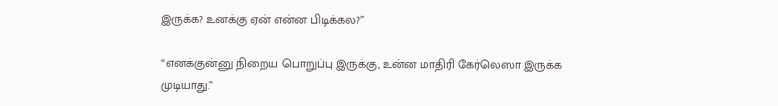இருக்க? உனக்கு ஏன் என்ன பிடிக்கல?”

“எனக்குன்னு நிறைய பொறுப்பு இருக்கு, உன்ன மாதிரி கேர்லெஸா இருக்க முடியாது.”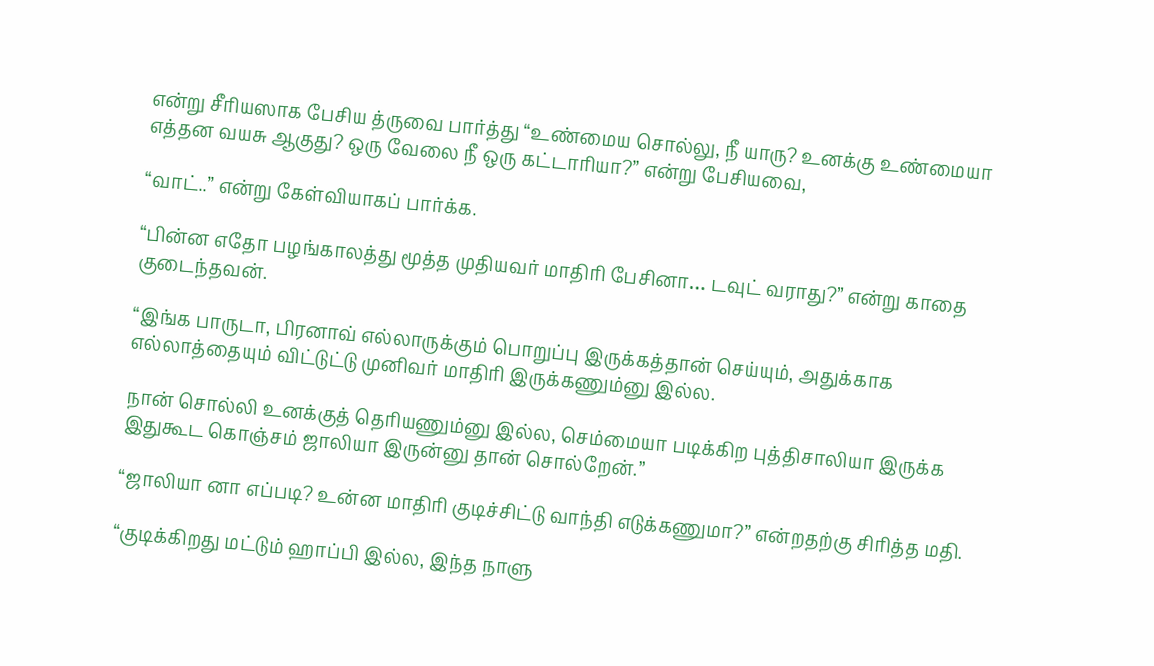என்று சீரியஸாக பேசிய த்ருவை பார்த்து “உண்மைய சொல்லு, நீ யாரு? உனக்கு உண்மையா எத்தன வயசு ஆகுது? ஒரு வேலை நீ ஒரு கட்டாரியா?” என்று பேசியவை,

“வாட்..” என்று கேள்வியாகப் பார்க்க.

“பின்ன எதோ பழங்காலத்து மூத்த முதியவர் மாதிரி பேசினா… டவுட் வராது?” என்று காதை குடைந்தவன்.

“இங்க பாருடா, பிரனாவ் எல்லாருக்கும் பொறுப்பு இருக்கத்தான் செய்யும், அதுக்காக எல்லாத்தையும் விட்டுட்டு முனிவர் மாதிரி இருக்கணும்னு இல்ல.

நான் சொல்லி உனக்குத் தெரியணும்னு இல்ல, செம்மையா படிக்கிற புத்திசாலியா இருக்க இதுகூட கொஞ்சம் ஜாலியா இருன்னு தான் சொல்றேன்.”

“ஜாலியா னா எப்படி? உன்ன மாதிரி குடிச்சிட்டு வாந்தி எடுக்கணுமா?” என்றதற்கு சிரித்த மதி.

“குடிக்கிறது மட்டும் ஹாப்பி இல்ல, இந்த நாளு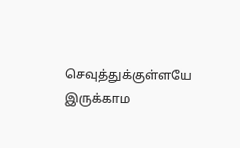செவுத்துக்குள்ளயே இருக்காம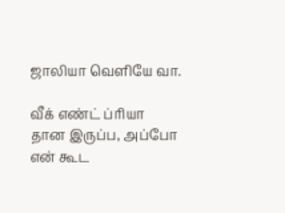ஜாலியா வெளியே வா.

வீக் எண்ட் ப்ரியா தான இருப்ப, அப்போ என் கூட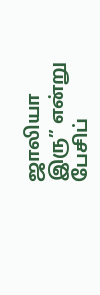ஜாலியா இரு” என்று பேசிப்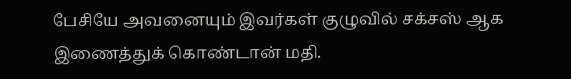பேசியே அவனையும் இவர்கள் குழுவில் சக்சஸ் ஆக இணைத்துக் கொண்டான் மதி.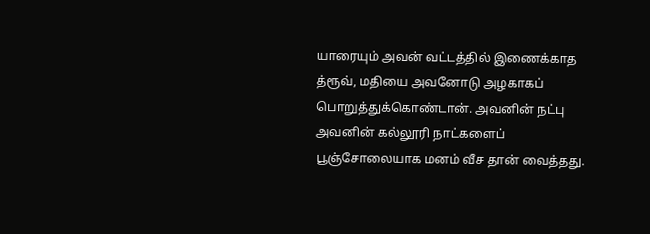யாரையும் அவன் வட்டத்தில் இணைக்காத த்ரூவ், மதியை அவனோடு அழகாகப் பொறுத்துக்கொண்டான். அவனின் நட்பு அவனின் கல்லூரி நாட்களைப் பூஞ்சோலையாக மனம் வீச தான் வைத்தது.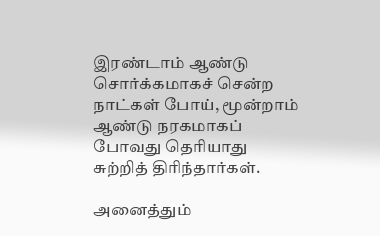இரண்டாம் ஆண்டு சொர்க்கமாகச் சென்ற நாட்கள் போய், மூன்றாம் ஆண்டு நரகமாகப் போவது தெரியாது சுற்றித் திரிந்தார்கள்.

அனைத்தும்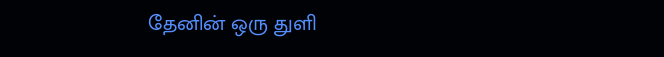தேனின் ஒரு துளி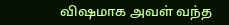விஷமாக அவள் வந்த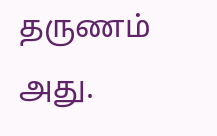தருணம் அது.